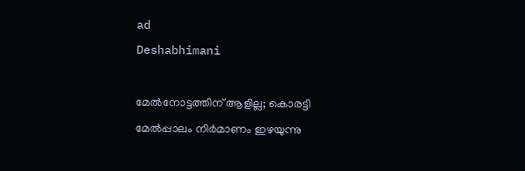ad
Deshabhimani

മേല്‍നോട്ടത്തിന്‌ ആളില്ല; കൊരട്ടി
മേല്‍പ്പാലം നിര്‍മാണം ഇഴയുന്നു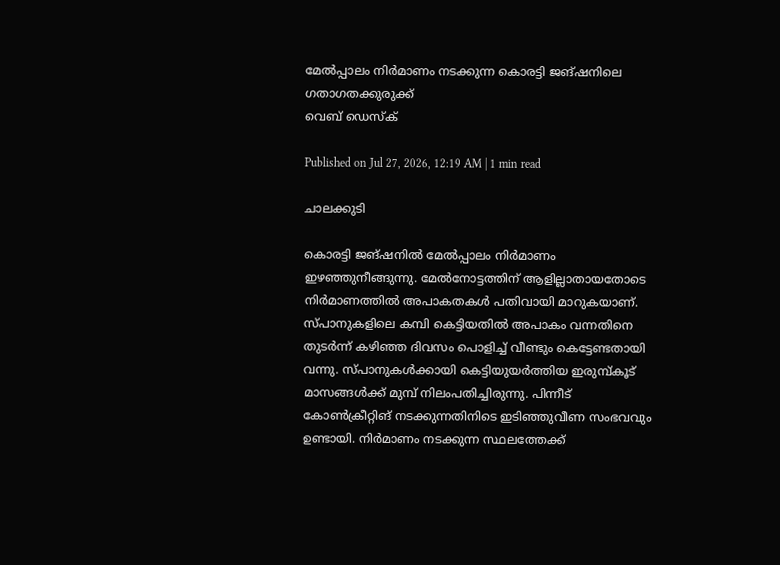മേല്‍പ്പാലം നിര്‍മാണം നടക്കുന്ന കൊരട്ടി ജങ്ഷനിലെ ഗതാഗതക്കുരുക്ക്
വെബ് ഡെസ്ക്

Published on Jul 27, 2026, 12:19 AM | 1 min read

ചാലക്കുടി

കൊരട്ടി ജങ്ഷനില്‍ മേല്‍പ്പാലം നിര്‍മാണം ഇഴഞ്ഞുനീങ്ങുന്നു. മേല്‍നോട്ടത്തിന്‌ ആളില്ലാതായതോടെ നിര്‍മാണത്തില്‍ അപാകതകൾ പതിവായി മാറുകയാണ്. സ്പാനുകളിലെ കമ്പി കെട്ടിയതില്‍ അപാകം വന്നതിനെ തുടര്‍ന്ന് കഴിഞ്ഞ ദിവസം പൊളിച്ച് വീണ്ടും കെട്ടേണ്ടതായി വന്നു. സ്പാനുകള്‍ക്കായി കെട്ടിയുയര്‍ത്തിയ ഇരുമ്പ്കൂട് മാസങ്ങള്‍ക്ക് മുമ്പ് നിലംപതിച്ചിരുന്നു. പിന്നീട് കോണ്‍ക്രീറ്റിങ് നടക്കുന്നതിനിടെ ഇടിഞ്ഞുവീണ സംഭവവും ഉണ്ടായി. നിര്‍മാണം നടക്കുന്ന സ്ഥലത്തേക്ക്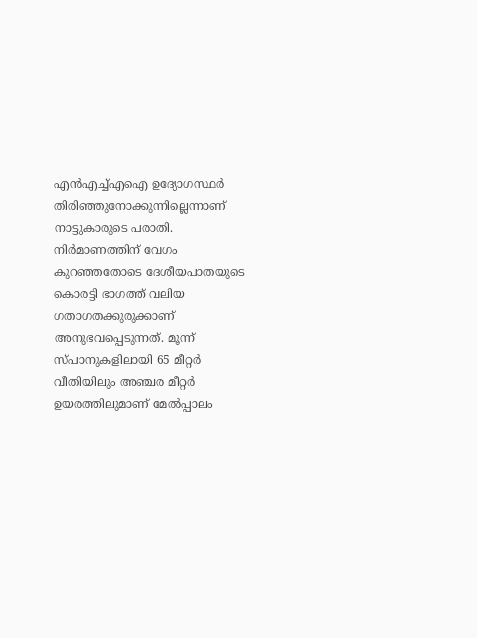എന്‍എച്ച്എഐ ഉദ്യോഗസ്ഥര്‍ തിരിഞ്ഞുനോക്കുന്നില്ലെന്നാണ് നാട്ടുകാരുടെ പരാതി. നിര്‍മാണത്തിന്‌ വേഗം കുറഞ്ഞതോടെ ദേശീയപാതയുടെ കൊരട്ടി ഭാഗത്ത് വലിയ ഗതാഗതക്കുരുക്കാണ് അനുഭവപ്പെടുന്നത്. മൂന്ന് സ്പാനുകളിലായി 65 മീറ്റര്‍ വീതിയിലും അഞ്ചര മീറ്റര്‍ ഉയരത്തിലുമാണ് മേല്‍പ്പാലം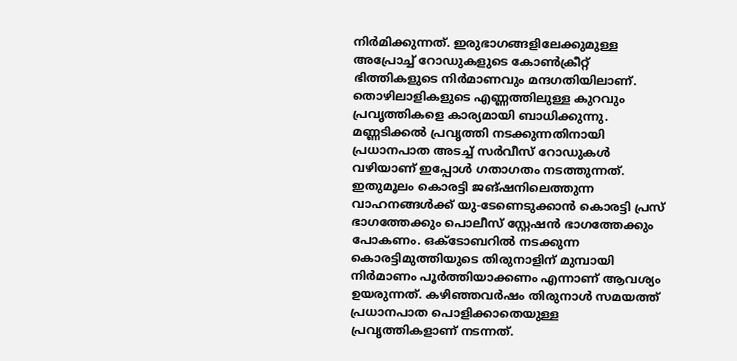നിര്‍മിക്കുന്നത്. ഇരുഭാഗങ്ങളിലേക്കുമുള്ള അപ്രോച്ച് റോഡുകളുടെ കോണ്‍ക്രീറ്റ് ഭിത്തികളുടെ നിര്‍മാണവും മന്ദഗതിയിലാണ്. തൊഴിലാളികളുടെ എണ്ണത്തിലുള്ള കുറവും പ്രവൃത്തികളെ കാര്യമായി ബാധിക്കുന്നു. മണ്ണടിക്കൽ പ്രവൃത്തി നടക്കുന്നതിനായി പ്രധാനപാത അടച്ച് സര്‍വീസ് റോഡുകള്‍ വഴിയാണ് ഇപ്പോള്‍ ഗതാഗതം നടത്തുന്നത്‌. ഇതുമൂലം കൊരട്ടി ജങ്ഷനിലെത്തുന്ന വാഹനങ്ങള്‍ക്ക് യു-ടേണെടുക്കാന്‍ കൊരട്ടി പ്രസ് ഭാഗത്തേക്കും പൊലീസ് സ്റ്റേഷന്‍ ഭാഗത്തേക്കും പോകണം. ഒക്‌ടോബറിൽ നടക്കുന്ന കൊരട്ടിമുത്തിയുടെ തിരുനാളിന് മുമ്പായി നിര്‍മാണം പൂര്‍ത്തിയാക്കണം എന്നാണ് ആവശ്യം ഉയരുന്നത്. കഴിഞ്ഞവര്‍ഷം തിരുനാള്‍ സമയത്ത് പ്രധാനപാത പൊളിക്കാതെയുള്ള പ്രവൃത്തികളാണ് നടന്നത്.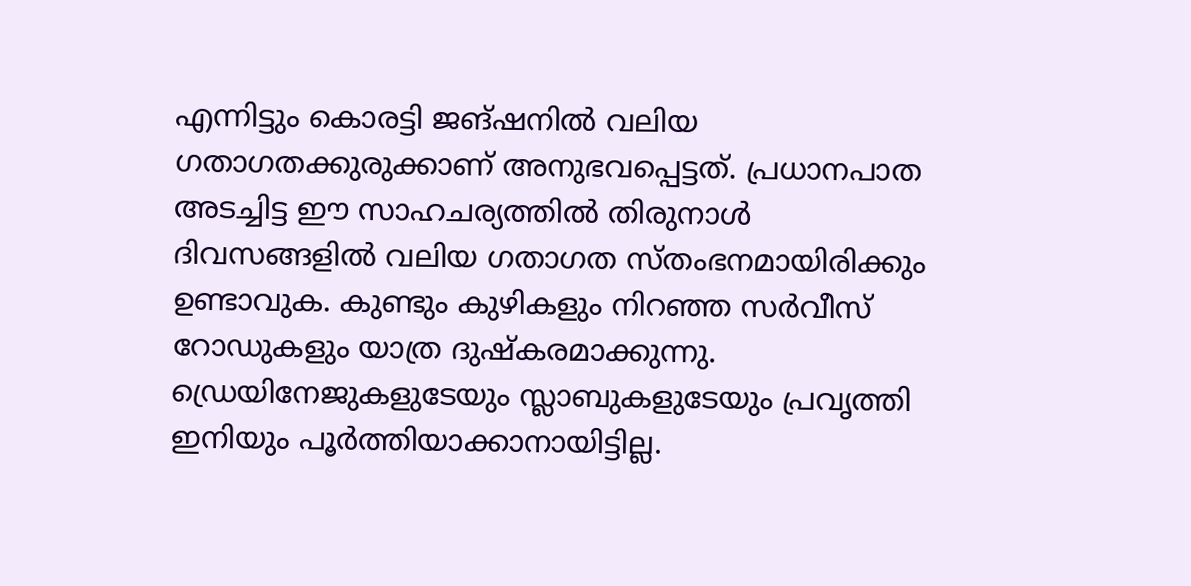എന്നിട്ടും കൊരട്ടി ജങ്ഷനില്‍ വലിയ ഗതാഗതക്കുരുക്കാണ് അനുഭവപ്പെട്ടത്. പ്രധാനപാത അടച്ചിട്ട ഈ സാഹചര്യത്തില്‍ തിരുനാള്‍ ദിവസങ്ങളില്‍ വലിയ ഗതാഗത സ്തംഭനമായിരിക്കും ഉണ്ടാവുക. കുണ്ടും കുഴികളും നിറഞ്ഞ സര്‍വീസ് റോഡുകളും യാത്ര ദുഷ്‌കരമാക്കുന്നു. ഡ്രെയിനേജുകളുടേയും സ്ലാബുകളുടേയും പ്രവൃത്തി ഇനിയും പൂര്‍ത്തിയാക്കാനായിട്ടില്ല.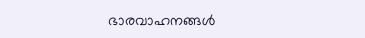ഭാരവാഹനങ്ങള്‍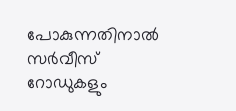പോകുന്നതിനാല്‍ സര്‍വീസ് റോഡുകളും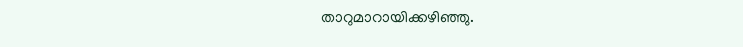താറുമാറായിക്കഴിഞ്ഞു.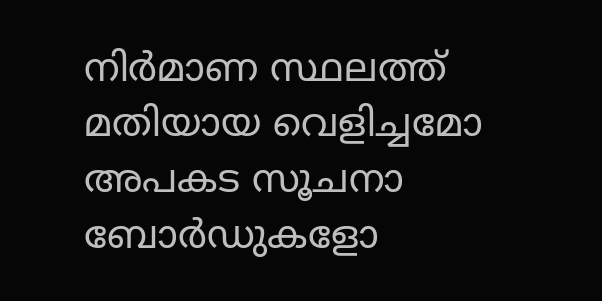നിര്‍മാണ സ്ഥലത്ത്‌ മതിയായ വെളിച്ചമോ അപകട സൂചനാ ബോര്‍ഡുകളോ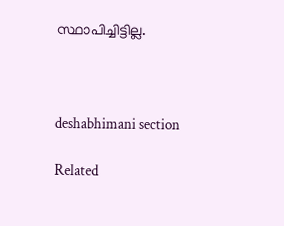സ്ഥാപിച്ചിട്ടില്ല.



deshabhimani section

Related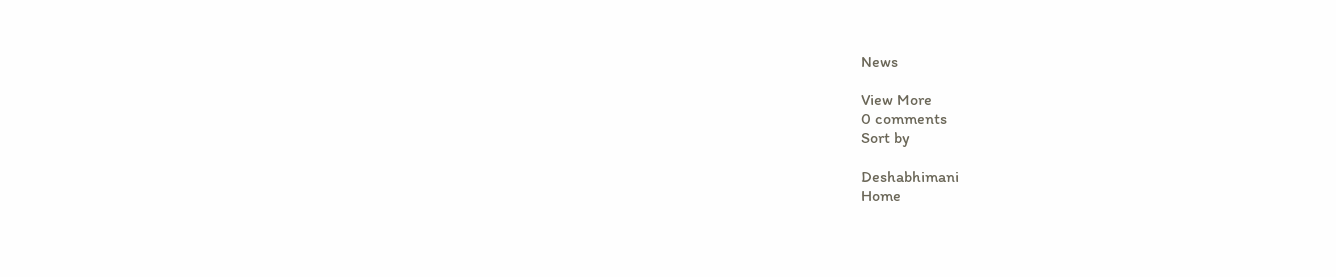News

View More
0 comments
Sort by

Deshabhimani
Home